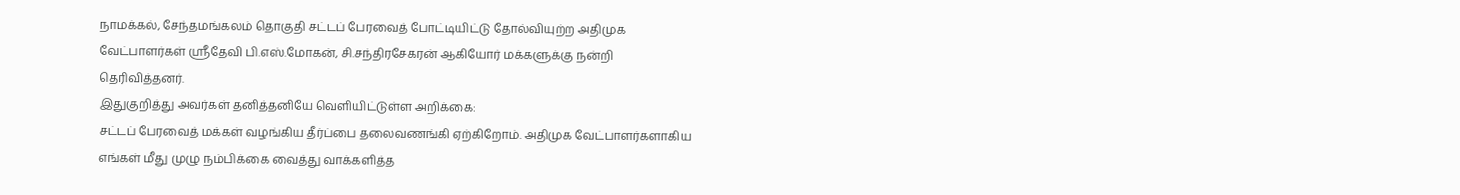நாமக்கல், சேந்தமங்கலம் தொகுதி சட்டப் பேரவைத் போட்டியிட்டு தோல்வியுற்ற அதிமுக வேட்பாளர்கள் ஸ்ரீதேவி பி.எஸ்.மோகன், சி.சந்திரசேகரன் ஆகியோர் மக்களுக்கு நன்றி தெரிவித்தனர்.
இதுகுறித்து அவர்கள் தனித்தனியே வெளியிட்டுள்ள அறிக்கை:
சட்டப் பேரவைத் மக்கள் வழங்கிய தீர்ப்பை தலைவணங்கி ஏற்கிறோம். அதிமுக வேட்பாளர்களாகிய எங்கள் மீது முழு நம்பிக்கை வைத்து வாக்களித்த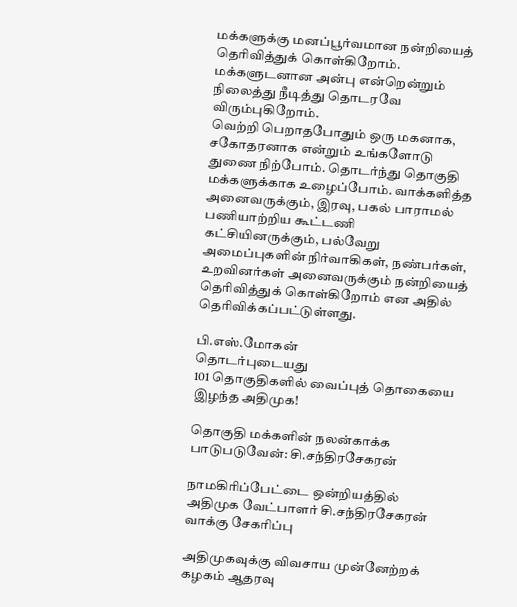மக்களுக்கு மனப்பூர்வமான நன்றியைத் தெரிவித்துக் கொள்கிறோம். மக்களுடனான அன்பு என்றென்றும் நிலைத்து நீடித்து தொடரவே விரும்புகிறோம்.
வெற்றி பெறாதபோதும் ஒரு மகனாக, சகோதரனாக என்றும் உங்களோடு துணை நிற்போம். தொடர்ந்து தொகுதி மக்களுக்காக உழைப்போம். வாக்களித்த அனைவருக்கும், இரவு, பகல் பாராமல் பணியாற்றிய கூட்டணி கட்சியினருக்கும், பல்வேறு அமைப்புகளின் நிர்வாகிகள், நண்பர்கள், உறவினர்கள் அனைவருக்கும் நன்றியைத் தெரிவித்துக் கொள்கிறோம் என அதில் தெரிவிக்கப்பட்டுள்ளது.

பி.எஸ்.மோகன்
தொடர்புடையது
101 தொகுதிகளில் வைப்புத் தொகையை இழந்த அதிமுக!

தொகுதி மக்களின் நலன்காக்க பாடுபடுவேன்: சி.சந்திரசேகரன்

நாமகிரிப்பேட்டை ஒன்றியத்தில் அதிமுக வேட்பாளர் சி.சந்திரசேகரன் வாக்கு சேகரிப்பு

அதிமுகவுக்கு விவசாய முன்னேற்றக் கழகம் ஆதரவு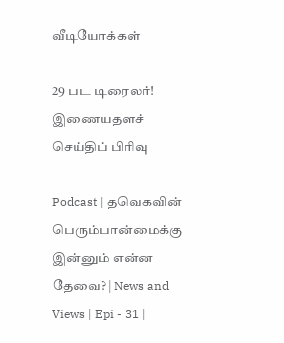வீடியோக்கள்

29 பட டிரைலர்!
இணையதளச் செய்திப் பிரிவு

Podcast | தவெகவின் பெரும்பான்மைக்கு இன்னும் என்ன தேவை? | News and Views | Epi - 31 |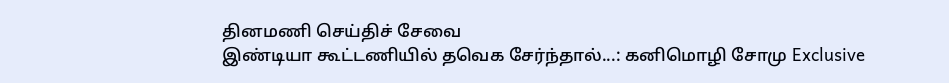தினமணி செய்திச் சேவை
இண்டியா கூட்டணியில் தவெக சேர்ந்தால்...: கனிமொழி சோமு Exclusive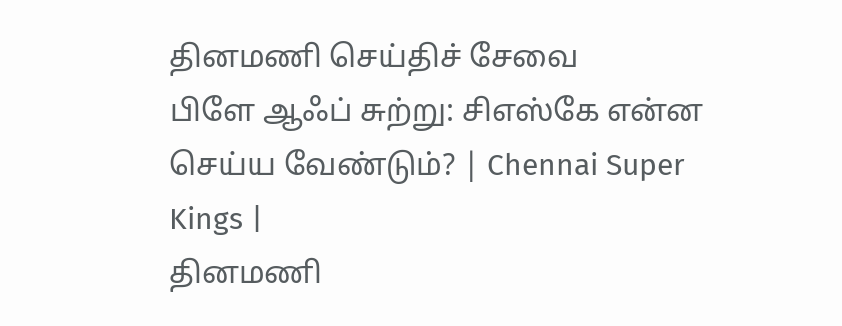தினமணி செய்திச் சேவை
பிளே ஆஃப் சுற்று: சிஎஸ்கே என்ன செய்ய வேண்டும்? | Chennai Super Kings |
தினமணி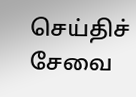செய்திச் சேவை